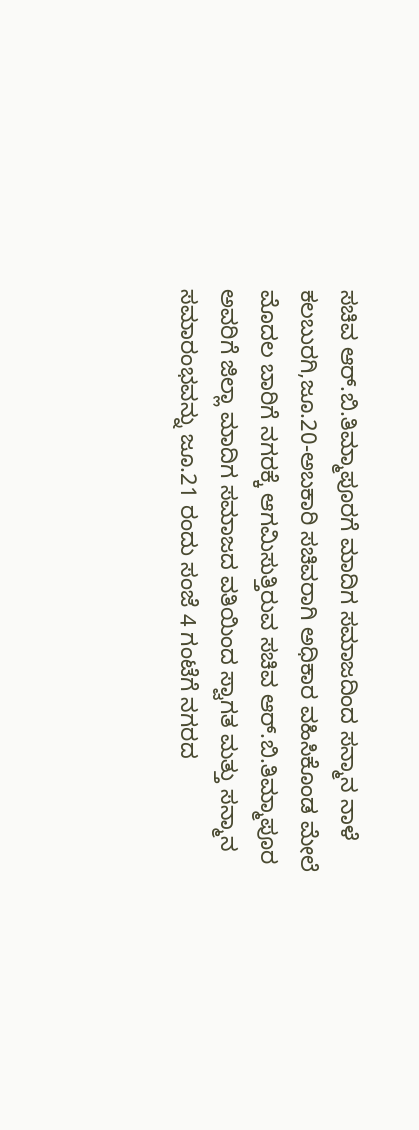ಸಚಿವ ಆರ್.ಬಿ.ತಿಮ್ಮಾಪೂರಗೆ ಮಾದಿಗ ಸಮಾಜದಿಂದ ಸನ್ಮಾನ ನಾಳೆ
ಕಲಬುರಗಿ,ಜೂ.20-ಅಬಕಾರಿ ಸಚಿವರಾಗಿ ಅಧಿಕಾರ ವಹಿಸಿಕೊಂಡ ಮೇಲೆ ಮೊದಲ ಬಾರಿಗೆ ನಗರಕ್ಕೆ ಆಗಮಿಸುತ್ತಿರುವ ಸಚಿವ ಆರ್.ಬಿ.ತಿಮ್ಮಾಪೂರ ಅವರಿಗೆ ಜಿಲ್ಲಾ ಮಾದಿಗ ಸಮಾಜದ ವತಿಯಿಂದ ಸ್ವಾಗತ ಮತ್ತು ಸನ್ಮಾನ ಸಮಾರಂಭವನ್ನು ಜೂ.21 ರಂದು ಸಂಜೆ 4 ಗಂಟೆಗೆ ನಗರದ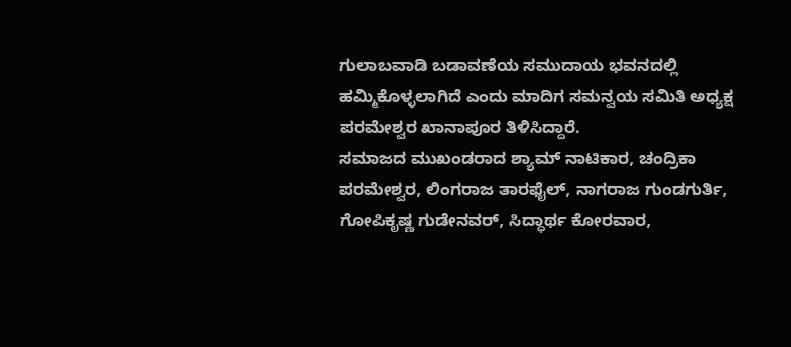ಗುಲಾಬವಾಡಿ ಬಡಾವಣೆಯ ಸಮುದಾಯ ಭವನದಲ್ಲಿ ಹಮ್ಮಿಕೊಳ್ಳಲಾಗಿದೆ ಎಂದು ಮಾದಿಗ ಸಮನ್ವಯ ಸಮಿತಿ ಅಧ್ಯಕ್ಷ ಪರಮೇಶ್ವರ ಖಾನಾಪೂರ ತಿಳಿಸಿದ್ದಾರೆ.
ಸಮಾಜದ ಮುಖಂಡರಾದ ಶ್ಯಾಮ್ ನಾಟಿಕಾರ, ಚಂದ್ರಿಕಾ ಪರಮೇಶ್ವರ, ಲಿಂಗರಾಜ ತಾರಫೈಲ್, ನಾಗರಾಜ ಗುಂಡಗುರ್ತಿ, ಗೋಪಿಕೃಷ್ಣ ಗುಡೇನವರ್, ಸಿದ್ಧಾರ್ಥ ಕೋರವಾರ,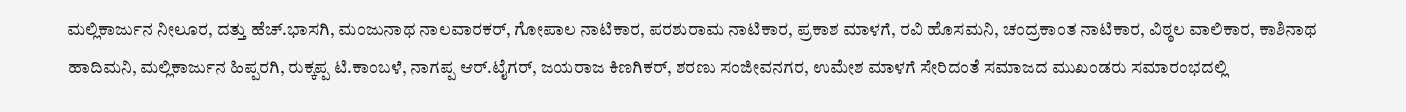ಮಲ್ಲಿಕಾರ್ಜುನ ನೀಲೂರ, ದತ್ತು ಹೆಚ್.ಭಾಸಗಿ, ಮಂಜುನಾಥ ನಾಲವಾರಕರ್, ಗೋಪಾಲ ನಾಟಿಕಾರ, ಪರಶುರಾಮ ನಾಟಿಕಾರ, ಪ್ರಕಾಶ ಮಾಳಗೆ, ರವಿ ಹೊಸಮನಿ, ಚಂದ್ರಕಾಂತ ನಾಟಿಕಾರ, ವಿಠ್ಠಲ ವಾಲಿಕಾರ, ಕಾಶಿನಾಥ ಹಾದಿಮನಿ, ಮಲ್ಲಿಕಾರ್ಜುನ ಹಿಪ್ಪರಗಿ, ರುಕ್ಕಪ್ಪ ಟಿ.ಕಾಂಬಳೆ, ನಾಗಪ್ಪ ಆರ್.ಟೈಗರ್, ಜಯರಾಜ ಕಿಣಗಿಕರ್, ಶರಣು ಸಂಜೀವನಗರ, ಉಮೇಶ ಮಾಳಗೆ ಸೇರಿದಂತೆ ಸಮಾಜದ ಮುಖಂಡರು ಸಮಾರಂಭದಲ್ಲಿ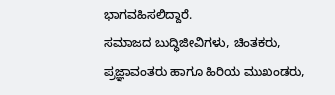ಭಾಗವಹಿಸಲಿದ್ದಾರೆ.
ಸಮಾಜದ ಬುದ್ಧಿಜೀವಿಗಳು, ಚಿಂತಕರು, ಪ್ರಜ್ಞಾವಂತರು ಹಾಗೂ ಹಿರಿಯ ಮುಖಂಡರು,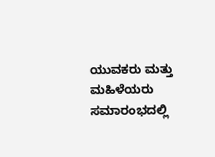ಯುವಕರು ಮತ್ತು ಮಹಿಳೆಯರು ಸಮಾರಂಭದಲ್ಲಿ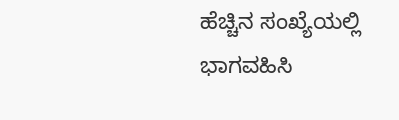ಹೆಚ್ಚಿನ ಸಂಖ್ಯೆಯಲ್ಲಿ ಭಾಗವಹಿಸಿ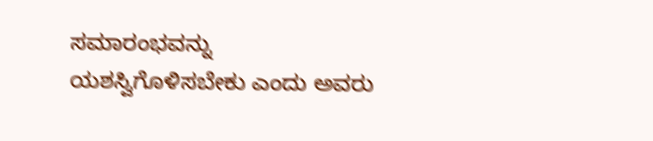ಸಮಾರಂಭವನ್ನು ಯಶಸ್ವಿಗೊಳಿಸಬೇಕು ಎಂದು ಅವರು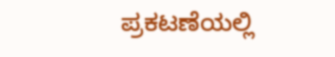ಪ್ರಕಟಣೆಯಲ್ಲಿ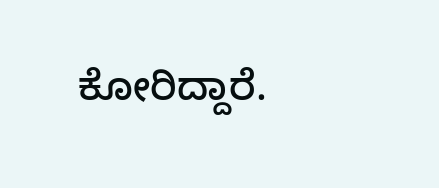ಕೋರಿದ್ದಾರೆ.